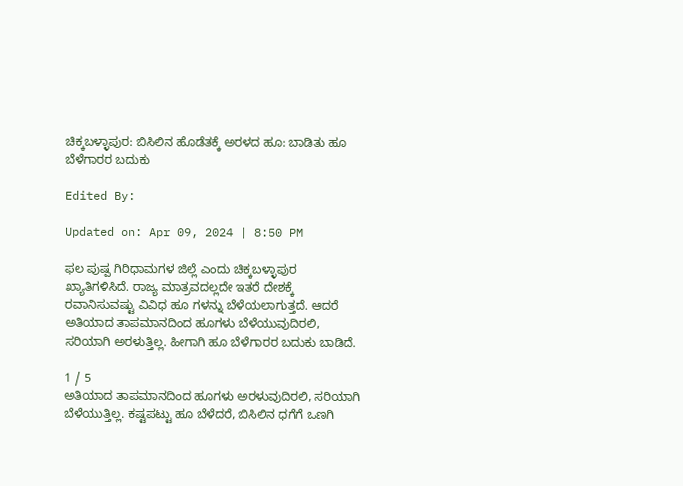ಚಿಕ್ಕಬಳ್ಳಾಪುರ: ಬಿಸಿಲಿನ ಹೊಡೆತಕ್ಕೆ ಅರಳದ ಹೂ: ಬಾಡಿತು ಹೂ ಬೆಳೆಗಾರರ ಬದುಕು

Edited By:

Updated on: Apr 09, 2024 | 8:50 PM

ಫಲ ಪುಷ್ಪ ಗಿರಿಧಾಮಗಳ ಜಿಲ್ಲೆ ಎಂದು ಚಿಕ್ಕಬಳ್ಳಾಪುರ ಖ್ಯಾತಿಗಳಿಸಿದೆ. ರಾಜ್ಯ ಮಾತ್ರವದಲ್ಲದೇ ಇತರೆ ದೇಶಕ್ಕೆ ರವಾನಿಸುವಷ್ಟು ವಿವಿಧ ಹೂ ಗಳನ್ನು ಬೆಳೆಯಲಾಗುತ್ತದೆ. ಆದರೆ ಅತಿಯಾದ ತಾಪಮಾನದಿಂದ ಹೂಗಳು ಬೆಳೆಯುವುದಿರಲಿ, ಸರಿಯಾಗಿ ಅರಳುತ್ತಿಲ್ಲ. ಹೀಗಾಗಿ ಹೂ ಬೆಳೆಗಾರರ ಬದುಕು ಬಾಡಿದೆ.

1 / 5
ಅತಿಯಾದ ತಾಪಮಾನದಿಂದ ಹೂಗಳು ಅರಳುವುದಿರಲಿ, ಸರಿಯಾಗಿ ಬೆಳೆಯುತ್ತಿಲ್ಲ. ಕಷ್ಟಪಟ್ಟು ಹೂ ಬೆಳೆದರೆ, ಬಿಸಿಲಿನ ಧಗೆಗೆ ಒಣಗಿ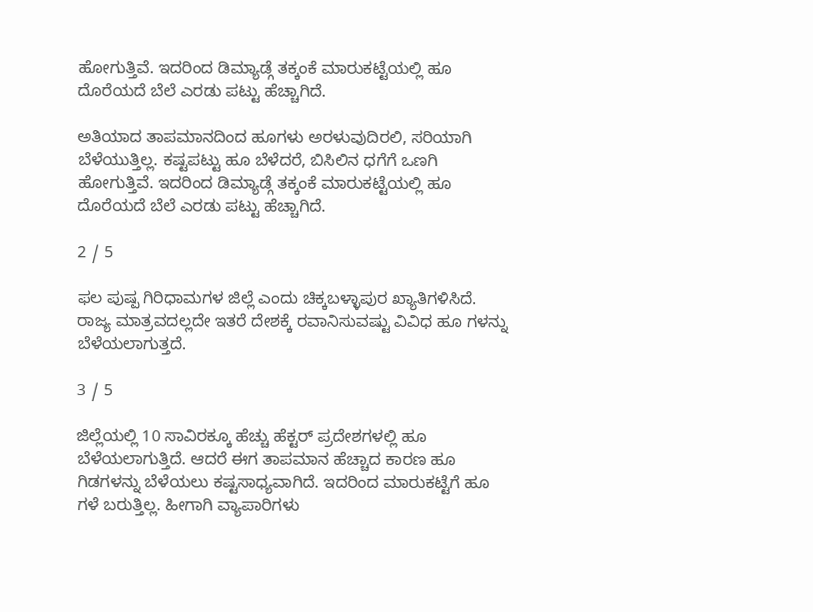ಹೋಗುತ್ತಿವೆ. ಇದರಿಂದ ಡಿಮ್ಯಾಡ್ಗೆ ತಕ್ಕಂಕೆ ಮಾರುಕಟ್ಟೆಯಲ್ಲಿ ಹೂ ದೊರೆಯದೆ ಬೆಲೆ ಎರಡು ಪಟ್ಟು ಹೆಚ್ಚಾಗಿದೆ.

ಅತಿಯಾದ ತಾಪಮಾನದಿಂದ ಹೂಗಳು ಅರಳುವುದಿರಲಿ, ಸರಿಯಾಗಿ ಬೆಳೆಯುತ್ತಿಲ್ಲ. ಕಷ್ಟಪಟ್ಟು ಹೂ ಬೆಳೆದರೆ, ಬಿಸಿಲಿನ ಧಗೆಗೆ ಒಣಗಿ ಹೋಗುತ್ತಿವೆ. ಇದರಿಂದ ಡಿಮ್ಯಾಡ್ಗೆ ತಕ್ಕಂಕೆ ಮಾರುಕಟ್ಟೆಯಲ್ಲಿ ಹೂ ದೊರೆಯದೆ ಬೆಲೆ ಎರಡು ಪಟ್ಟು ಹೆಚ್ಚಾಗಿದೆ.

2 / 5

ಫಲ ಪುಷ್ಪ ಗಿರಿಧಾಮಗಳ ಜಿಲ್ಲೆ ಎಂದು ಚಿಕ್ಕಬಳ್ಳಾಪುರ ಖ್ಯಾತಿಗಳಿಸಿದೆ. ರಾಜ್ಯ ಮಾತ್ರವದಲ್ಲದೇ ಇತರೆ ದೇಶಕ್ಕೆ ರವಾನಿಸುವಷ್ಟು ವಿವಿಧ ಹೂ ಗಳನ್ನು ಬೆಳೆಯಲಾಗುತ್ತದೆ.

3 / 5

ಜಿಲ್ಲೆಯಲ್ಲಿ 10 ಸಾವಿರಕ್ಕೂ ಹೆಚ್ಚು ಹೆಕ್ಟರ್ ಪ್ರದೇಶಗಳಲ್ಲಿ ಹೂ ಬೆಳೆಯಲಾಗುತ್ತಿದೆ. ಆದರೆ ಈಗ ತಾಪಮಾನ ಹೆಚ್ಚಾದ ಕಾರಣ ಹೂ ಗಿಡಗಳನ್ನು ಬೆಳೆಯಲು ಕಷ್ಟಸಾಧ್ಯವಾಗಿದೆ. ಇದರಿಂದ ಮಾರುಕಟ್ಟೆಗೆ ಹೂ ಗಳೆ ಬರುತ್ತಿಲ್ಲ. ಹೀಗಾಗಿ ವ್ಯಾಪಾರಿಗಳು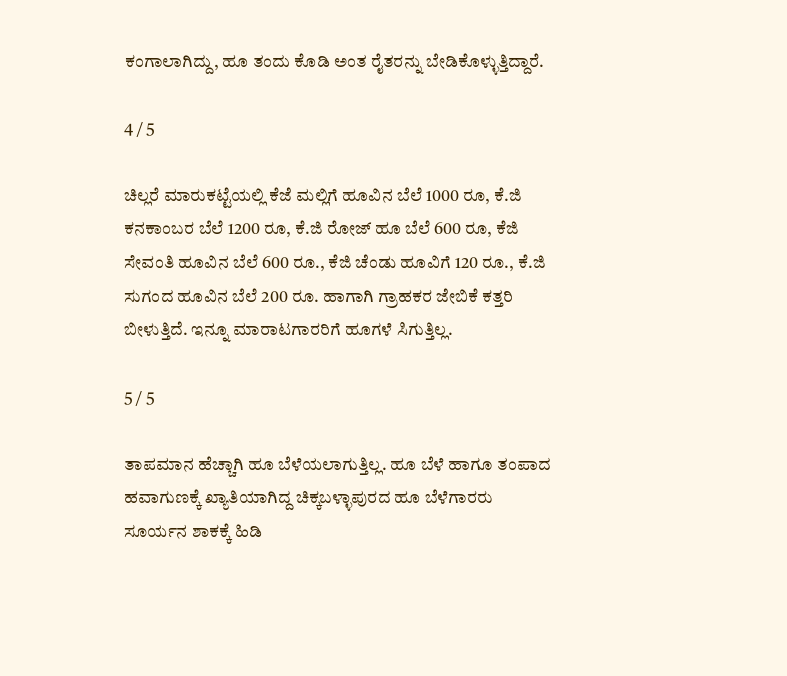ಕಂಗಾಲಾಗಿದ್ದು, ಹೂ ತಂದು ಕೊಡಿ ಅಂತ ರೈತರನ್ನು ಬೇಡಿಕೊಳ್ಳುತ್ತಿದ್ದಾರೆ.

4 / 5

ಚಿಲ್ಲರೆ ಮಾರುಕಟ್ಟೆಯಲ್ಲಿ ಕೆಜೆ ಮಲ್ಲಿಗೆ ಹೂವಿನ ಬೆಲೆ 1000 ರೂ, ಕೆ.ಜಿ ಕನಕಾಂಬರ ಬೆಲೆ 1200 ರೂ, ಕೆ.ಜಿ ರೋಜ್ ಹೂ ಬೆಲೆ 600 ರೂ, ಕೆಜಿ ಸೇವಂತಿ ಹೂವಿನ ಬೆಲೆ 600 ರೂ., ಕೆಜಿ ಚೆಂಡು ಹೂವಿಗೆ 120 ರೂ., ಕೆ.ಜಿ ಸುಗಂದ ಹೂವಿನ ಬೆಲೆ 200 ರೂ. ಹಾಗಾಗಿ ಗ್ರಾಹಕರ ಜೇಬಿಕೆ ಕತ್ತರಿ ಬೀಳುತ್ತಿದೆ. ಇನ್ನೂ ಮಾರಾಟಗಾರರಿಗೆ ಹೂಗಳೆ ಸಿಗುತ್ತಿಲ್ಲ.

5 / 5

ತಾಪಮಾನ ಹೆಚ್ಚಾಗಿ ಹೂ ಬೆಳೆಯಲಾಗುತ್ತಿಲ್ಲ. ಹೂ ಬೆಳೆ ಹಾಗೂ ತಂಪಾದ ಹವಾಗುಣಕ್ಕೆ ಖ್ಯಾತಿಯಾಗಿದ್ದ ಚಿಕ್ಕಬಳ್ಳಾಪುರದ ಹೂ ಬೆಳೆಗಾರರು ಸೂರ್ಯನ ಶಾಕಕ್ಕೆ ಹಿಡಿ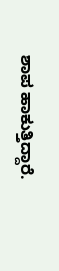ಶಾಪ ಹಾಕುತ್ತಿದ್ದಾರೆ.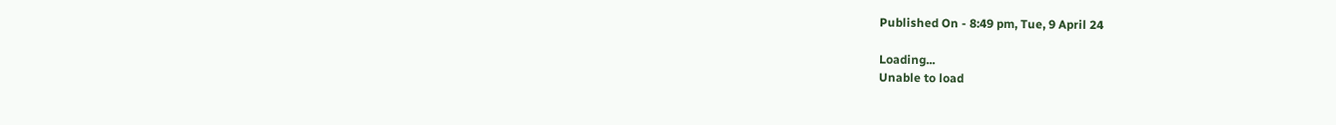Published On - 8:49 pm, Tue, 9 April 24

Loading...
Unable to load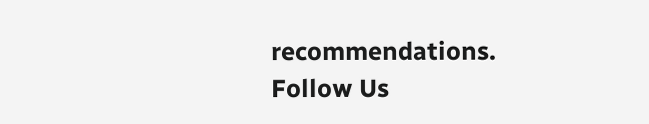recommendations.
Follow Us